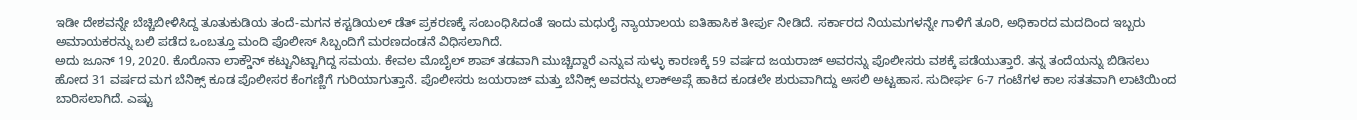ಇಡೀ ದೇಶವನ್ನೇ ಬೆಚ್ಚಿಬೀಳಿಸಿದ್ದ ತೂತುಕುಡಿಯ ತಂದೆ-ಮಗನ ಕಸ್ಟಡಿಯಲ್ ಡೆತ್ ಪ್ರಕರಣಕ್ಕೆ ಸಂಬಂಧಿಸಿದಂತೆ ಇಂದು ಮಧುರೈ ನ್ಯಾಯಾಲಯ ಐತಿಹಾಸಿಕ ತೀರ್ಪು ನೀಡಿದೆ. ಸರ್ಕಾರದ ನಿಯಮಗಳನ್ನೇ ಗಾಳಿಗೆ ತೂರಿ, ಅಧಿಕಾರದ ಮದದಿಂದ ಇಬ್ಬರು ಅಮಾಯಕರನ್ನು ಬಲಿ ಪಡೆದ ಒಂಬತ್ತೂ ಮಂದಿ ಪೊಲೀಸ್ ಸಿಬ್ಬಂದಿಗೆ ಮರಣದಂಡನೆ ವಿಧಿಸಲಾಗಿದೆ.
ಅದು ಜೂನ್ 19, 2020. ಕೊರೊನಾ ಲಾಕ್ಡೌನ್ ಕಟ್ಟುನಿಟ್ಟಾಗಿದ್ದ ಸಮಯ. ಕೇವಲ ಮೊಬೈಲ್ ಶಾಪ್ ತಡವಾಗಿ ಮುಚ್ಚಿದ್ದಾರೆ ಎನ್ನುವ ಸುಳ್ಳು ಕಾರಣಕ್ಕೆ 59 ವರ್ಷದ ಜಯರಾಜ್ ಅವರನ್ನು ಪೊಲೀಸರು ವಶಕ್ಕೆ ಪಡೆಯುತ್ತಾರೆ. ತನ್ನ ತಂದೆಯನ್ನು ಬಿಡಿಸಲು ಹೋದ 31 ವರ್ಷದ ಮಗ ಬೆನಿಕ್ಸ್ ಕೂಡ ಪೊಲೀಸರ ಕೆಂಗಣ್ಣಿಗೆ ಗುರಿಯಾಗುತ್ತಾನೆ. ಪೊಲೀಸರು ಜಯರಾಜ್ ಮತ್ತು ಬೆನಿಕ್ಸ್ ಅವರನ್ನು ಲಾಕ್ಅಪ್ಗೆ ಹಾಕಿದ ಕೂಡಲೇ ಶುರುವಾಗಿದ್ದು ಅಸಲಿ ಅಟ್ಟಹಾಸ. ಸುದೀರ್ಘ 6-7 ಗಂಟೆಗಳ ಕಾಲ ಸತತವಾಗಿ ಲಾಟಿಯಿಂದ ಬಾರಿಸಲಾಗಿದೆ. ಎಷ್ಟು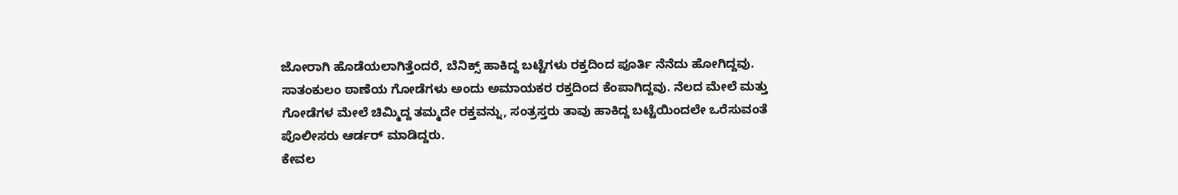ಜೋರಾಗಿ ಹೊಡೆಯಲಾಗಿತ್ತೆಂದರೆ, ಬೆನಿಕ್ಸ್ ಹಾಕಿದ್ದ ಬಟ್ಟೆಗಳು ರಕ್ತದಿಂದ ಪೂರ್ತಿ ನೆನೆದು ಹೋಗಿದ್ದವು. ಸಾತಂಕುಲಂ ಠಾಣೆಯ ಗೋಡೆಗಳು ಅಂದು ಅಮಾಯಕರ ರಕ್ತದಿಂದ ಕೆಂಪಾಗಿದ್ದವು. ನೆಲದ ಮೇಲೆ ಮತ್ತು ಗೋಡೆಗಳ ಮೇಲೆ ಚಿಮ್ಮಿದ್ದ ತಮ್ಮದೇ ರಕ್ತವನ್ನು, ಸಂತ್ರಸ್ತರು ತಾವು ಹಾಕಿದ್ದ ಬಟ್ಟೆಯಿಂದಲೇ ಒರೆಸುವಂತೆ ಪೊಲೀಸರು ಆರ್ಡರ್ ಮಾಡಿದ್ದರು.
ಕೇವಲ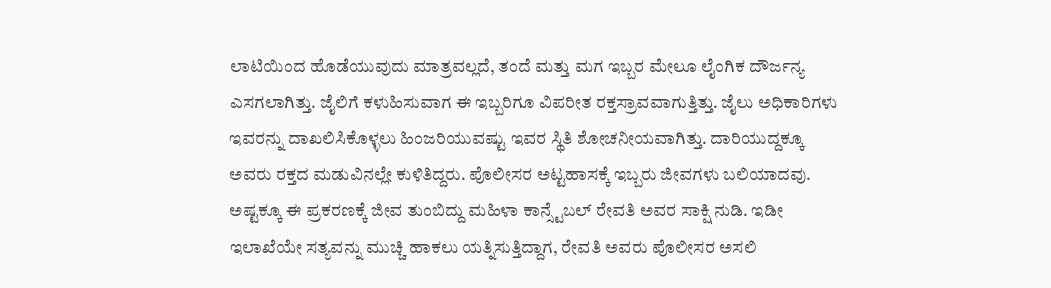ಲಾಟಿಯಿಂದ ಹೊಡೆಯುವುದು ಮಾತ್ರವಲ್ಲದೆ, ತಂದೆ ಮತ್ತು ಮಗ ಇಬ್ಬರ ಮೇಲೂ ಲೈಂಗಿಕ ದೌರ್ಜನ್ಯ ಎಸಗಲಾಗಿತ್ತು. ಜೈಲಿಗೆ ಕಳುಹಿಸುವಾಗ ಈ ಇಬ್ಬರಿಗೂ ವಿಪರೀತ ರಕ್ತಸ್ರಾವವಾಗುತ್ತಿತ್ತು. ಜೈಲು ಅಧಿಕಾರಿಗಳು ಇವರನ್ನು ದಾಖಲಿಸಿಕೊಳ್ಳಲು ಹಿಂಜರಿಯುವಷ್ಟು ಇವರ ಸ್ಥಿತಿ ಶೋಚನೀಯವಾಗಿತ್ತು. ದಾರಿಯುದ್ದಕ್ಕೂ ಅವರು ರಕ್ತದ ಮಡುವಿನಲ್ಲೇ ಕುಳಿತಿದ್ದರು. ಪೊಲೀಸರ ಅಟ್ಟಹಾಸಕ್ಕೆ ಇಬ್ಬರು ಜೀವಗಳು ಬಲಿಯಾದವು.
ಅಷ್ಟಕ್ಕೂ ಈ ಪ್ರಕರಣಕ್ಕೆ ಜೀವ ತುಂಬಿದ್ದು ಮಹಿಳಾ ಕಾನ್ಸ್ಟೆಬಲ್ ರೇವತಿ ಅವರ ಸಾಕ್ಷಿ ನುಡಿ. ಇಡೀ ಇಲಾಖೆಯೇ ಸತ್ಯವನ್ನು ಮುಚ್ಚಿ ಹಾಕಲು ಯತ್ನಿಸುತ್ತಿದ್ದಾಗ, ರೇವತಿ ಅವರು ಪೊಲೀಸರ ಅಸಲಿ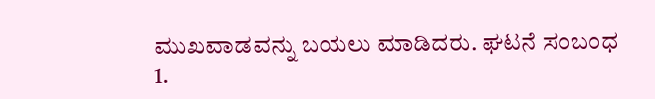ಮುಖವಾಡವನ್ನು ಬಯಲು ಮಾಡಿದರು. ಘಟನೆ ಸಂಬಂಧ
1.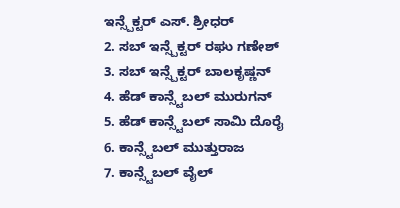ಇನ್ಸ್ಪೆಕ್ಟರ್ ಎಸ್. ಶ್ರೀಧರ್
2. ಸಬ್ ಇನ್ಸ್ಪೆಕ್ಟರ್ ರಘು ಗಣೇಶ್
3. ಸಬ್ ಇನ್ಸ್ಪೆಕ್ಟರ್ ಬಾಲಕೃಷ್ಣನ್
4. ಹೆಡ್ ಕಾನ್ಸ್ಟೆಬಲ್ ಮುರುಗನ್
5. ಹೆಡ್ ಕಾನ್ಸ್ಟೆಬಲ್ ಸಾಮಿ ದೊರೈ
6. ಕಾನ್ಸ್ಟೆಬಲ್ ಮುತ್ತುರಾಜ
7. ಕಾನ್ಸ್ಟೆಬಲ್ ವೈಲ್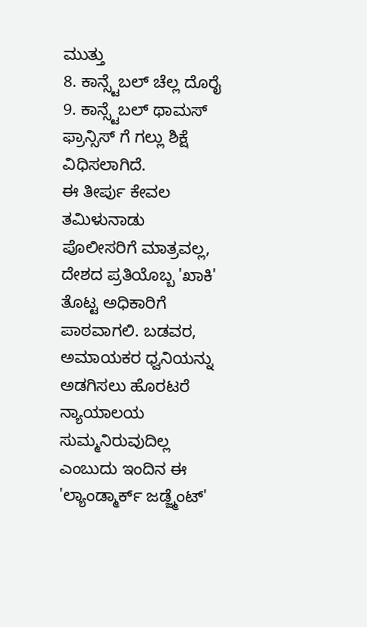ಮುತ್ತು
8. ಕಾನ್ಸ್ಟೆಬಲ್ ಚೆಲ್ಲ ದೊರೈ
9. ಕಾನ್ಸ್ಟೆಬಲ್ ಥಾಮಸ್ ಫ್ರಾನ್ಸಿಸ್ ಗೆ ಗಲ್ಲು ಶಿಕ್ಷೆ ವಿಧಿಸಲಾಗಿದೆ.
ಈ ತೀರ್ಪು ಕೇವಲ ತಮಿಳುನಾಡು ಪೊಲೀಸರಿಗೆ ಮಾತ್ರವಲ್ಲ, ದೇಶದ ಪ್ರತಿಯೊಬ್ಬ 'ಖಾಕಿ' ತೊಟ್ಟ ಅಧಿಕಾರಿಗೆ ಪಾಠವಾಗಲಿ. ಬಡವರ, ಅಮಾಯಕರ ಧ್ವನಿಯನ್ನು ಅಡಗಿಸಲು ಹೊರಟರೆ ನ್ಯಾಯಾಲಯ ಸುಮ್ಮನಿರುವುದಿಲ್ಲ ಎಂಬುದು ಇಂದಿನ ಈ 'ಲ್ಯಾಂಡ್ಮಾರ್ಕ್ ಜಡ್ಜ್ಮೆಂಟ್'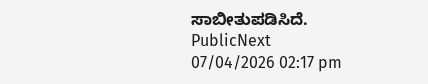ಸಾಬೀತುಪಡಿಸಿದೆ.
PublicNext
07/04/2026 02:17 pm